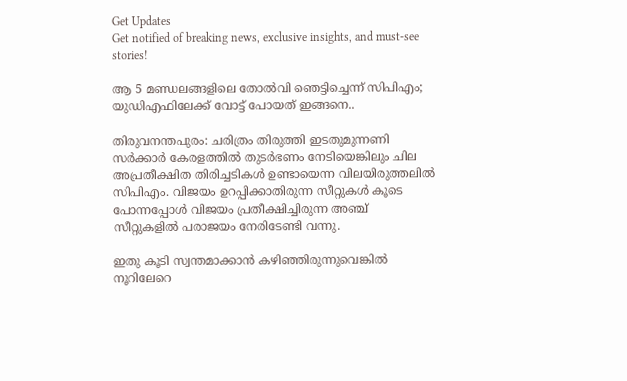Get Updates
Get notified of breaking news, exclusive insights, and must-see stories!

ആ 5 മണ്ഡലങ്ങളിലെ തോല്‍വി ഞെട്ടിച്ചെന്ന് സിപിഎം; യുഡിഎഫിലേക്ക് വോട്ട് പോയത് ഇങ്ങനെ..

തിരുവനന്തപുരം: ചരിത്രം തിരുത്തി ഇടതുമുന്നണി സര്‍ക്കാര്‍ കേരളത്തില്‍ തുടര്‍ഭണം നേടിയെങ്കിലും ചില അപ്രതീക്ഷിത തിരിച്ചടികള്‍ ഉണ്ടായെന്ന വിലയിരുത്തലില്‍ സിപിഎം. വിജയം ഉറപ്പിക്കാതിരുന്ന സീറ്റുകള്‍ കൂടെ പോന്നപ്പോള്‍ വിജയം പ്രതീക്ഷിച്ചിരുന്ന അഞ്ച് സീറ്റുകളില്‍ പരാജയം നേരിടേണ്ടി വന്നു.

ഇതു കൂടി സ്വന്തമാക്കാന്‍ കഴിഞ്ഞിരുന്നുവെങ്കില്‍ നൂറിലേറെ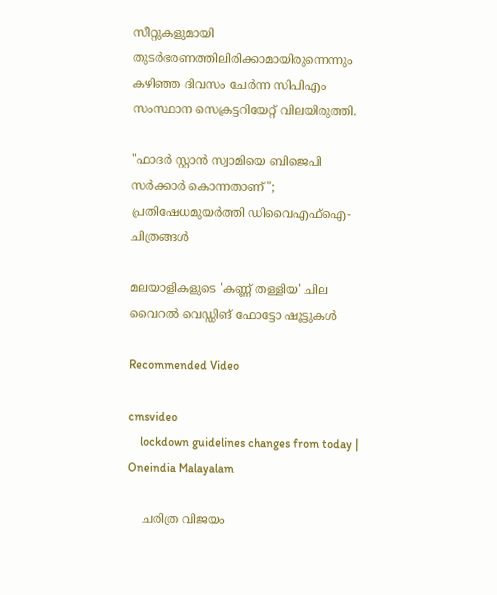സീറ്റുകളുമായി തുടര്‍ഭരണത്തിലിരിക്കാമായിരുന്നെന്നും കഴിഞ്ഞ ദിവസം ചേര്‍ന്ന സിപിഎം സംസ്ഥാന സെക്രട്ടറിയേറ്റ് വിലയിരുത്തി.

"ഫാദർ സ്റ്റാൻ സ്വാമിയെ ബിജെപി സർക്കാർ കൊന്നതാണ്"; പ്രതിഷേധമുയർത്തി ഡിവൈഎഫ്ഐ- ചിത്രങ്ങൾ

മലയാളികളുടെ 'കണ്ണ് തള്ളിയ' ചില വൈറല്‍ വെഡ്ഡിങ് ഫോട്ടോ ഷൂട്ടുകള്‍

Recommended Video

cmsvideo
    lockdown guidelines changes from today | Oneindia Malayalam

    ചരിത്ര വിജയം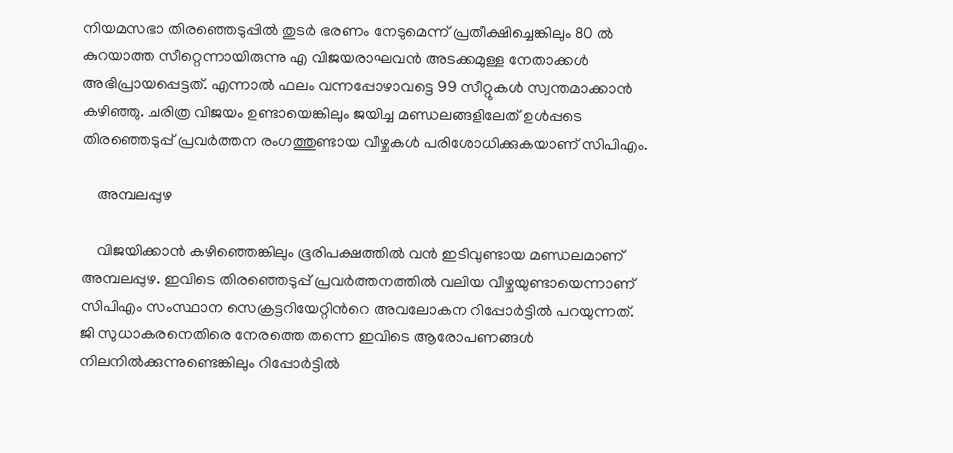നിയമസഭാ തിരഞ്ഞെടുപ്പില്‍ തുടര്‍ ഭരണം നേടുമെന്ന് പ്രതീക്ഷിച്ചെങ്കിലും 80 ല്‍ കുറയാത്ത സീറ്റെന്നായിരുന്നു എ വിജയരാഘവന്‍ അടക്കമുള്ള നേതാക്കള്‍ അഭിപ്രായപ്പെട്ടത്. എന്നാല്‍ ഫലം വന്നപ്പോഴാവട്ടെ 99 സീറ്റുകള്‍ സ്വന്തമാക്കാന്‍ കഴിഞ്ഞു. ചരിത്ര വിജയം ഉണ്ടായെങ്കിലും ജയിച്ച മണ്ഡലങ്ങളിലേത് ഉള്‍പ്പടെ തിരഞ്ഞെടുപ്പ് പ്രവര്‍ത്തന രംഗത്തുണ്ടായ വീഴ്ചകള്‍ പരിശോധിക്കുകയാണ് സിപിഎം.

    അമ്പലപ്പുഴ

    വിജയിക്കാന്‍ കഴിഞ്ഞെങ്കിലും ഭൂരിപക്ഷത്തില്‍ വന്‍ ഇടിവുണ്ടായ മണ്ഡലമാണ് അമ്പലപ്പുഴ. ഇവിടെ തിരഞ്ഞെടുപ്പ് പ്രവര്‍ത്തനത്തില്‍ വലിയ വീഴ്ചയുണ്ടായെന്നാണ് സിപിഎം സംസ്ഥാന സെക്രട്ടറിയേറ്റിന്‍റെ അവലോകന റിപ്പോര്‍ട്ടില്‍ പറയുന്നത്. ജി സുധാകരനെതിരെ നേരത്തെ തന്നെ ഇവിടെ ആരോപണങ്ങള്‍ നിലനില്‍ക്കുന്നുണ്ടെങ്കിലും റിപ്പോര്‍ട്ടില്‍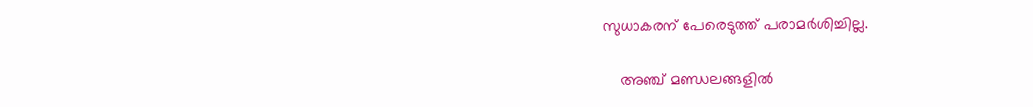സുധാകരന് പേരെടുത്ത് പരാമര്‍ശിച്ചില്ല.

    അഞ്ച് മണ്ഡലങ്ങളില്‍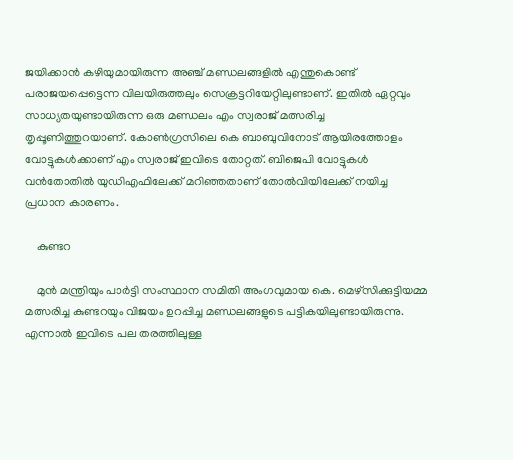ജയിക്കാന്‍ കഴിയുമായിരുന്ന അഞ്ച് മണ്ഡലങ്ങളില്‍ എന്തുകൊണ്ട് പരാജയപ്പെട്ടെന്ന വിലയിരുത്തലും സെക്രട്ടറിയേറ്റിലുണ്ടാണ്. ഇതില്‍ ഏറ്റവും സാധ്യതയുണ്ടായിരുന്ന ഒരു മണ്ഡലം എം സ്വരാജ് മത്സരിച്ച തൃപ്പൂണിത്തുറയാണ്. കോണ്‍ഗ്രസിലെ കെ ബാബുവിനോട് ആയിരത്തോളം വോട്ടുകള്‍ക്കാണ് എം സ്വരാജ് ഇവിടെ തോറ്റത്. ബിജെപി വോട്ടുകള്‍ വന്‍തോതില്‍ യുഡിഎഫിലേക്ക് മറിഞ്ഞതാണ് തോല്‍വിയിലേക്ക് നയിച്ച പ്രധാന കാരണം.

    കുണ്ടറ

    മുൻ മന്ത്രിയും പാര്‍ട്ടി സംസ്ഥാന സമിതി അംഗവുമായ കെ. മെഴ്സിക്കുട്ടിയമ്മ മത്സരിച്ച കുണ്ടറയും വിജയം ഉറപ്പിച്ച മണ്ഡലങ്ങളുടെ പട്ടികയിലുണ്ടായിരുന്നു. എന്നാല്‍ ഇവിടെ പല തരത്തിലുള്ള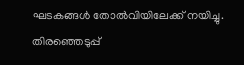ഘടകങ്ങള്‍ തോല്‍വിയിലേക്ക് നയിച്ചു. തിരഞ്ഞെടുപ്പ്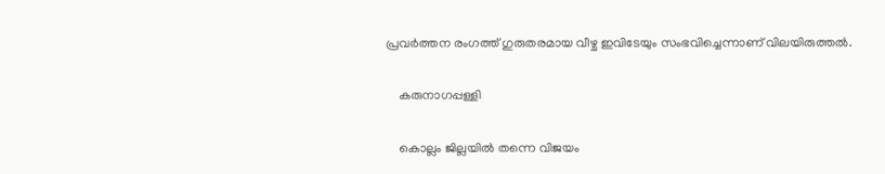പ്രവര്‍ത്തന രംഗത്ത് ഗുരുതരമായ വീഴ്ച ഇവിടേയും സംഭവിച്ചെന്നാണ് വിലയിരുത്തല്‍.

    കരുനാഗപ്പള്ളി

    കൊല്ലം ജില്ലയില്‍ തന്നെ വിജയം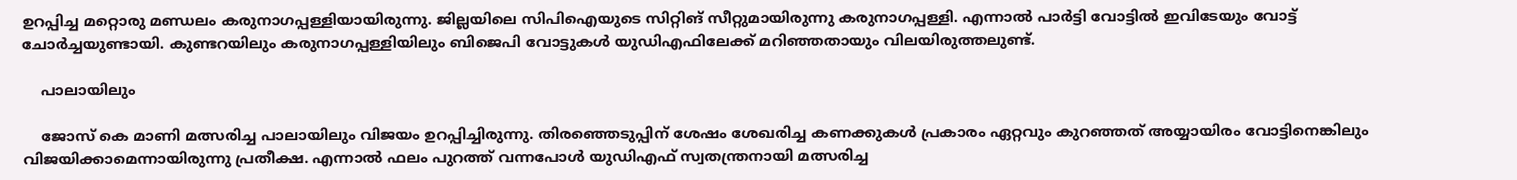ഉറപ്പിച്ച മറ്റൊരു മണ്ഡലം കരുനാഗപ്പള്ളിയായിരുന്നു. ജില്ലയിലെ സിപിഐയുടെ സിറ്റിങ് സീറ്റുമായിരുന്നു കരുനാഗപ്പള്ളി. എന്നാല്‍ പാര്‍ട്ടി വോട്ടില്‍ ഇവിടേയും വോട്ട് ചോര്‍ച്ചയുണ്ടായി. കുണ്ടറയിലും കരുനാഗപ്പള്ളിയിലും ബിജെപി വോട്ടുകള്‍ യുഡിഎഫിലേക്ക് മറിഞ്ഞതായും വിലയിരുത്തലുണ്ട്.

    പാലായിലും

    ജോസ് കെ മാണി മത്സരിച്ച പാലായിലും വിജയം ഉറപ്പിച്ചിരുന്നു. തിരഞ്ഞെടുപ്പിന് ശേഷം ശേഖരിച്ച കണക്കുകള്‍ പ്രകാരം ഏറ്റവും കുറഞ്ഞത് അയ്യായിരം വോട്ടിനെങ്കിലും വിജയിക്കാമെന്നായിരുന്നു പ്രതീക്ഷ. എന്നാല്‍ ഫലം പുറത്ത് വന്നപോള്‍ യുഡിഎഫ് സ്വതന്ത്രനായി മത്സരിച്ച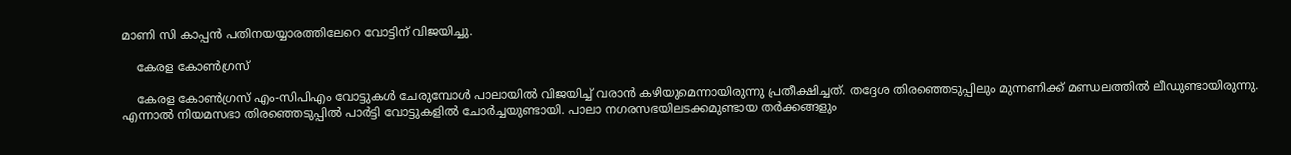മാണി സി കാപ്പന്‍ പതിനയയ്യാരത്തിലേറെ വോട്ടിന് വിജയിച്ചു.

    കേരള കോണ്‍ഗ്രസ്

    കേരള കോണ്‍ഗ്രസ് എം-സിപിഎം വോട്ടുകള്‍ ചേരുമ്പോള്‍ പാലായില്‍ വിജയിച്ച് വരാന്‍ കഴിയുമെന്നായിരുന്നു പ്രതീക്ഷിച്ചത്. തദ്ദേശ തിരഞ്ഞെടുപ്പിലും മുന്നണിക്ക് മണ്ഡലത്തില്‍ ലീഡുണ്ടായിരുന്നു. എന്നാല്‍ നിയമസഭാ തിരഞ്ഞെടുപ്പില്‍ പാര്‍ട്ടി വോട്ടുകളില്‍ ചോര്‍ച്ചയുണ്ടായി. പാലാ നഗരസഭയിലടക്കമുണ്ടായ തര്‍ക്കങ്ങളും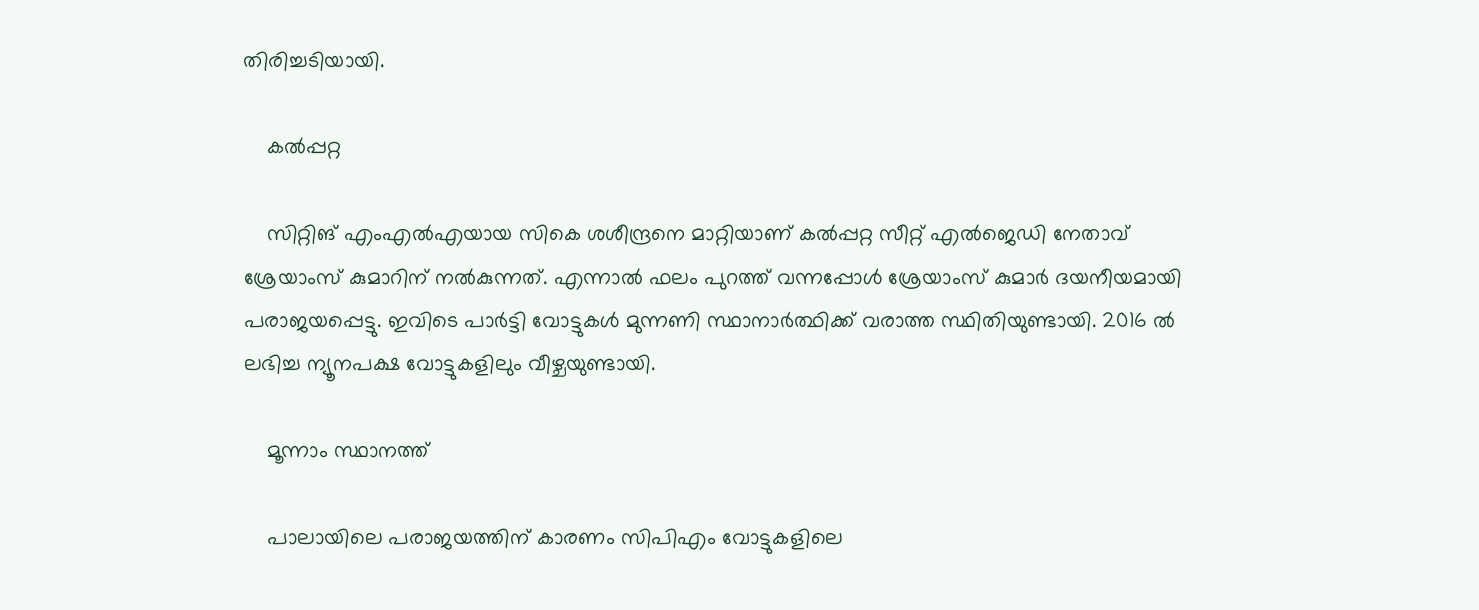തിരിച്ചടിയായി.

    കല്‍പ്പറ്റ

    സിറ്റിങ് എംഎല്‍എയായ സികെ ശശീന്ദ്രനെ മാറ്റിയാണ് കല്‍പ്പറ്റ സീറ്റ് എല്‍ജെഡി നേതാവ് ശ്രേയാംസ് കുമാറിന് നല്‍കുന്നത്. എന്നാല്‍ ഫലം പുറത്ത് വന്നപ്പോള്‍ ശ്രേയാംസ് കുമാര്‍ ദയനീയമായി പരാജയപ്പെട്ടു. ഇവിടെ പാര്‍ട്ടി വോട്ടുകള്‍ മുന്നണി സ്ഥാനാര്‍ത്ഥിക്ക് വരാത്ത സ്ഥിതിയുണ്ടായി. 2016 ല്‍ ലഭിച്ച ന്യൂനപക്ഷ വോട്ടുകളിലും വീഴ്ചയുണ്ടായി.

    മൂന്നാം സ്ഥാനത്ത്

    പാലായിലെ പരാജയത്തിന് കാരണം സിപിഎം വോട്ടുകളിലെ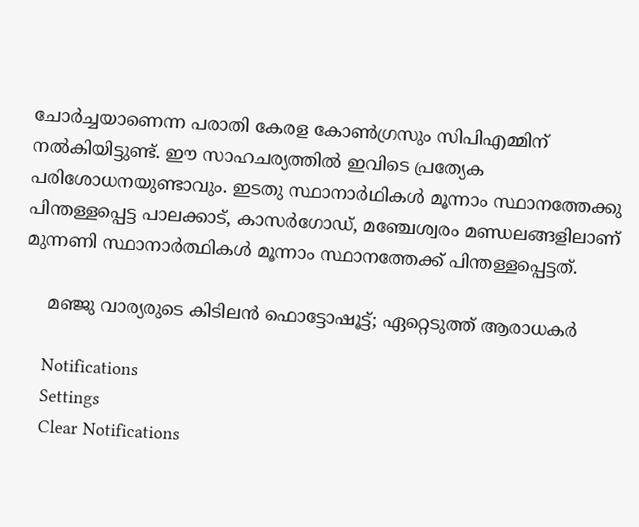ചോര്‍ച്ചയാണെന്ന പരാതി കേരള കോണ്‍ഗ്രസും സിപിഎമ്മിന് നല്‍കിയിട്ടുണ്ട്. ഈ സാഹചര്യത്തില്‍ ഇവിടെ പ്രത്യേക പരിശോധനയുണ്ടാവും. ഇടതു സ്ഥാനാർഥികൾ മൂന്നാം സ്ഥാനത്തേക്കു പിന്തള്ളപ്പെട്ട പാലക്കാട്, കാസർഗോഡ്, മഞ്ചേശ്വരം മണ്ഡലങ്ങളിലാണ് മുന്നണി സ്ഥാനാര്‍ത്ഥികള്‍ മൂന്നാം സ്ഥാനത്തേക്ക് പിന്തള്ളപ്പെട്ടത്.

    മഞ്ജു വാര്യരുടെ കിടിലൻ ഫൊട്ടോഷൂട്ട്; ഏറ്റെടുത്ത് ആരാധകർ

    Notifications
    Settings
    Clear Notifications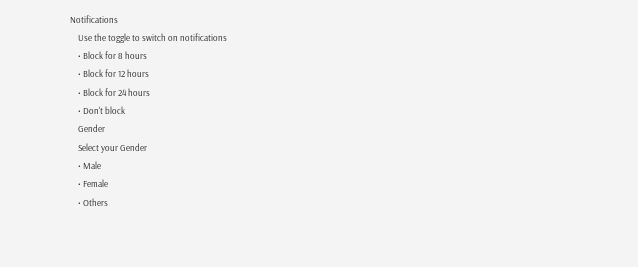Notifications
    Use the toggle to switch on notifications
    • Block for 8 hours
    • Block for 12 hours
    • Block for 24 hours
    • Don't block
    Gender
    Select your Gender
    • Male
    • Female
    • Others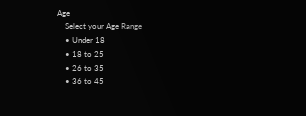Age
    Select your Age Range
    • Under 18
    • 18 to 25
    • 26 to 35
    • 36 to 45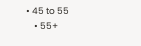• 45 to 55
    • 55+